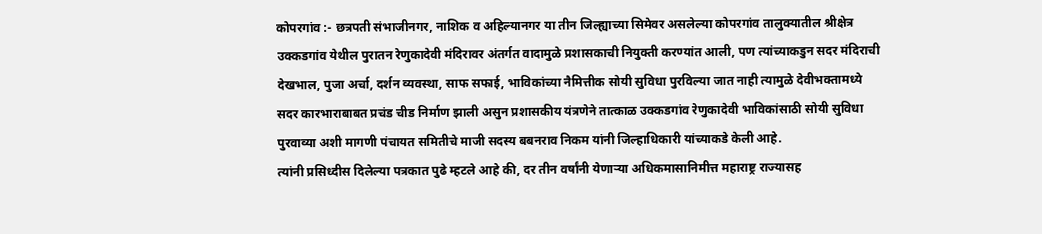कोपरगांव :- छत्रपती संभाजीनगर, नाशिक व अहिल्यानगर या तीन जिल्ह्याच्या सिमेवर असलेल्या कोपरगांव तालुक्यातील श्रीक्षेत्र उक्कडगांव येथील पुरातन रेणुकादेवी मंदिरावर अंतर्गत वादामुळे प्रशासकाची नियुक्ती करण्यांत आली, पण त्यांच्याकडुन सदर मंदिराची देखभाल, पुजा अर्चा, दर्शन व्यवस्था, साफ सफाई, भाविकांच्या नैमित्तीक सोयी सुविधा पुरविल्या जात नाही त्यामुळे देवीभक्तामध्ये सदर कारभाराबाबत प्रचंड चीड निर्माण झाली असुन प्रशासकीय यंत्रणेने तात्काळ उक्कडगांव रेणुकादेवी भाविकांसाठी सोयी सुविधा पुरवाव्या अशी मागणी पंचायत समितीचे माजी सदस्य बबनराव निकम यांनी जिल्हाधिकारी यांच्याकडे केली आहे.
त्यांनी प्रसिध्दीस दिलेल्या पत्रकात पुढे म्हटले आहे की, दर तीन वर्षांनी येणाऱ्या अधिकमासानिमीत्त महाराष्ट्र राज्यासह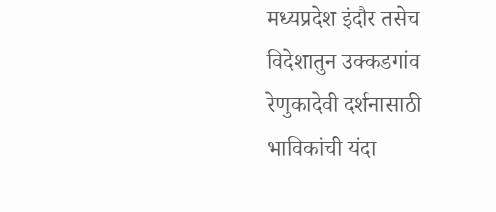मध्यप्रदेश इंदौर तसेच विदेशातुन उक्कडगांव रेणुकादेवी दर्शनासाठी भाविकांची यंदा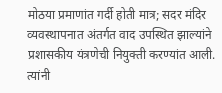मोठया प्रमाणांत गर्दी होती मात्र; सदर मंदिर व्यवस्थापनात अंतर्गत वाद उपस्थित झाल्यांने प्रशासकीय यंत्रणेची नियुक्ती करण्यांत आली. त्यांनी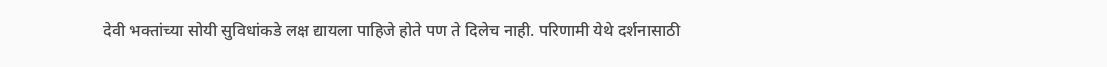देवी भक्तांच्या सोयी सुविधांकडे लक्ष द्यायला पाहिजे होते पण ते दिलेच नाही. परिणामी येथे दर्शनासाठी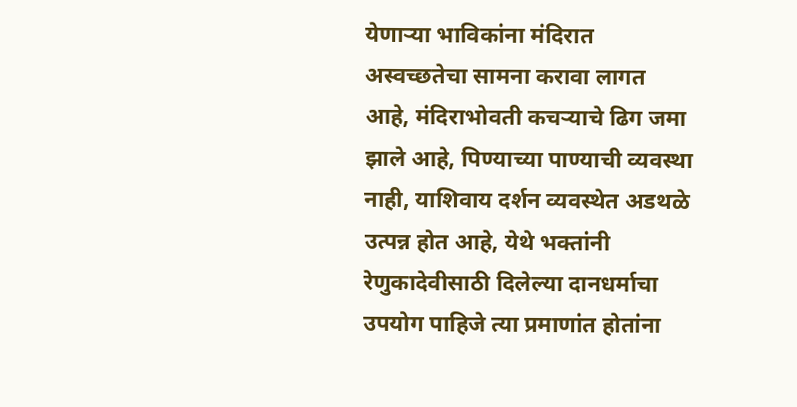येणाऱ्या भाविकांना मंदिरात अस्वच्छतेचा सामना करावा लागत आहे, मंदिराभोवती कचऱ्याचे ढिग जमा झाले आहे, पिण्याच्या पाण्याची व्यवस्था नाही, याशिवाय दर्शन व्यवस्थेत अडथळे उत्पन्न होत आहे, येथे भक्तांनी रेणुकादेवीसाठी दिलेल्या दानधर्माचा उपयोग पाहिजे त्या प्रमाणांत होतांना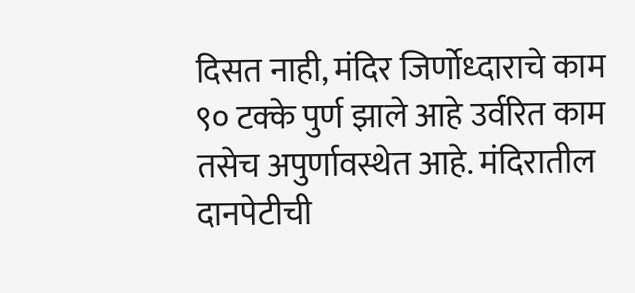दिसत नाही, मंदिर जिर्णोध्दाराचे काम ९० टक्के पुर्ण झाले आहे उर्वरित काम तसेच अपुर्णावस्थेत आहे. मंदिरातील दानपेटीची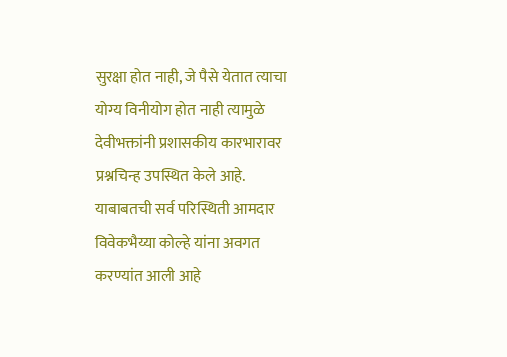सुरक्षा होत नाही, जे पैसे येतात त्याचा योग्य विनीयोग होत नाही त्यामुळे देवीभक्तांनी प्रशासकीय कारभारावर प्रश्नचिन्ह उपस्थित केले आहे. याबाबतची सर्व परिस्थिती आमदार विवेकभैय्या कोल्हे यांना अवगत करण्यांत आली आहे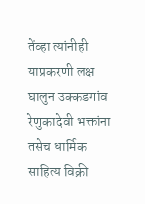तेंव्हा त्यांनीही याप्रकरणी लक्ष घालुन उक्कडगांव रेणुकादेवी भक्तांना तसेच धार्मिक साहित्य विक्री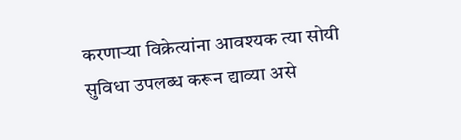करणाऱ्या विक्रेत्यांना आवश्यक त्या सोयी सुविधा उपलब्ध करून द्याव्या असे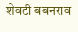शेवटी बबनराव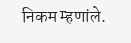निकम म्हणांले.